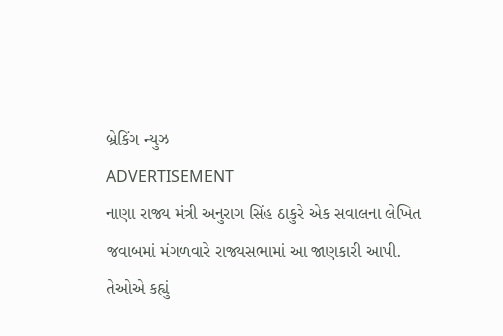બ્રેકિંગ ન્યુઝ
ADVERTISEMENT
નાણા રાજ્ય મંત્રી અનુરાગ સિંહ ઠાકુરે એક સવાલના લેખિત જવાબમાં મંગળવારે રાજ્યસભામાં આ જાણકારી આપી.
તેઓએ કહ્યું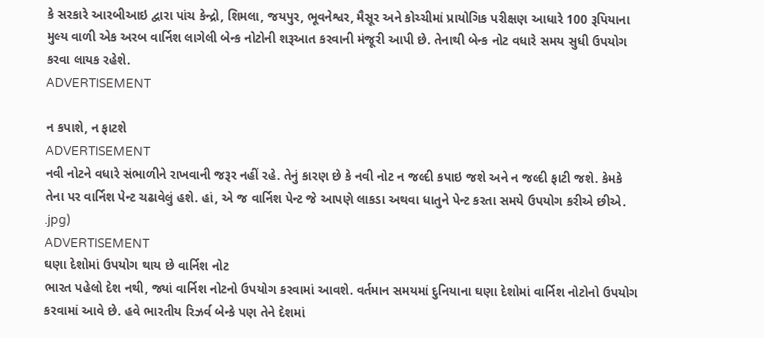કે સરકારે આરબીઆઇ દ્વારા પાંચ કેન્દ્રો, શિમલા, જયપુર, ભૂવનેશ્વર, મૈસૂર અને કોચ્ચીમાં પ્રાયોગિક પરીક્ષણ આધારે 100 રૂપિયાના મુલ્ય વાળી એક અરબ વાર્નિશ લાગેલી બેન્ક નોટોની શરૂઆત કરવાની મંજૂરી આપી છે. તેનાથી બેન્ક નોટ વધારે સમય સુધી ઉપયોગ કરવા લાયક રહેશે.
ADVERTISEMENT

ન કપાશે, ન ફાટશે
ADVERTISEMENT
નવી નોટને વધારે સંભાળીને રાખવાની જરૂર નહીં રહે. તેનું કારણ છે કે નવી નોટ ન જલ્દી કપાઇ જશે અને ન જલ્દી ફાટી જશે. કેમકે તેના પર વાર્નિશ પેન્ટ ચઢાવેલું હશે. હાં, એ જ વાર્નિશ પેન્ટ જે આપણે લાકડા અથવા ધાતુને પેન્ટ કરતા સમયે ઉપયોગ કરીએ છીએ.
.jpg)
ADVERTISEMENT
ઘણા દેશોમાં ઉપયોગ થાય છે વાર્નિશ નોટ
ભારત પહેલો દેશ નથી, જ્યાં વાર્નિશ નોટનો ઉપયોગ કરવામાં આવશે. વર્તમાન સમયમાં દુનિયાના ઘણા દેશોમાં વાર્નિશ નોટોનો ઉપયોગ કરવામાં આવે છે. હવે ભારતીય રિઝર્વ બેન્કે પણ તેને દેશમાં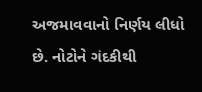અજમાવવાનો નિર્ણય લીધો છે. નોટોને ગંદકીથી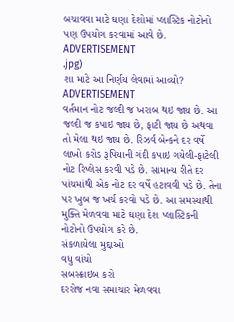બચાવવા માટે ઘણા દેશોમાં પ્લાસ્ટિક નોટોનો પણ ઉપયોગ કરવામાં આવે છે.
ADVERTISEMENT
.jpg)
શા માટે આ નિર્ણય લેવામાં આવ્યો?
ADVERTISEMENT
વર્તમાન નોટ જલ્દી જ ખરાબ થઇ જાય છે. આ જલ્દી જ કપાઇ જાય છે, ફાટી જાય છે અથવા તો મેલા થઇ જાય છે. રિઝર્વ બેન્કને દર વર્ષે લાખો કરોડ રૂપિયાની ગંદી કપાઇ ગયેલી-ફાટેલી નોટ રિપ્લેસ કરવી પડે છે. સામાન્ય રીતે દર પાંચમાંથી એક નોટ દર વર્ષે હટાવવી પડે છે. તેના પર ખુબ જ ખર્ચ કરવો પડે છે. આ સમસ્યાથી મુક્તિ મેળવવા માટે ઘણા દેશ પ્લાસ્ટિકની નોટોનો ઉપયોગ કરે છે.
સંકળાયેલા મુદ્દાઓ
વધુ વાંચો
સબસ્ક્રાઇબ કરો
દરરોજ નવા સમાચાર મેળવવા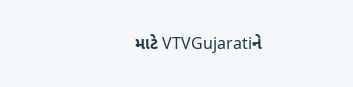માટે VTVGujaratiને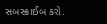સબસ્ક્રાઈબ કરો.